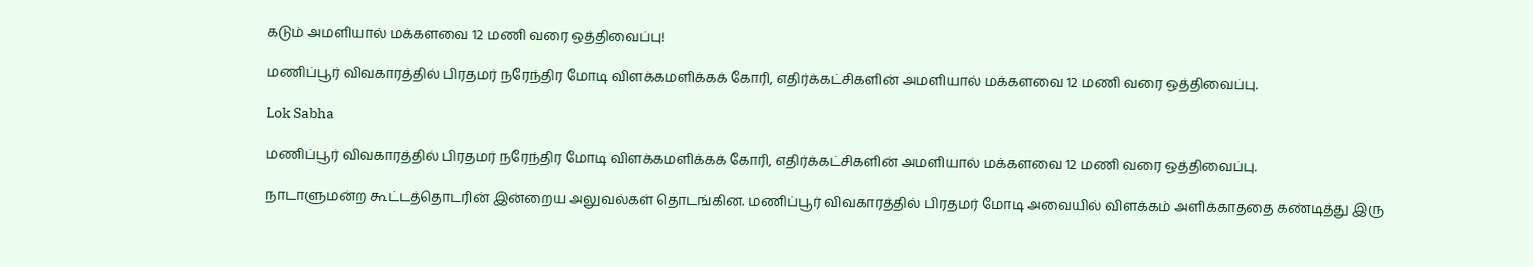கடும் அமளியால் மக்களவை 12 மணி வரை ஒத்திவைப்பு!

மணிப்பூர் விவகாரத்தில் பிரதமர் நரேந்திர மோடி விளக்கமளிக்கக் கோரி, எதிர்க்கட்சிகளின் அமளியால் மக்களவை 12 மணி வரை ஒத்திவைப்பு.

Lok Sabha

மணிப்பூர் விவகாரத்தில் பிரதமர் நரேந்திர மோடி விளக்கமளிக்கக் கோரி, எதிர்க்கட்சிகளின் அமளியால் மக்களவை 12 மணி வரை ஒத்திவைப்பு.

நாடாளுமன்ற கூட்டத்தொடரின் இன்றைய அலுவல்கள் தொடங்கின. மணிப்பூர் விவகாரத்தில் பிரதமர் மோடி அவையில் விளக்கம் அளிக்காததை கண்டித்து இரு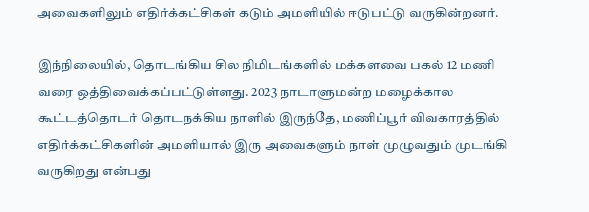அவைகளிலும் எதிர்க்கட்சிகள் கடும் அமளியில் ஈடுபட்டு வருகின்றனர்.

இந்நிலையில், தொடங்கிய சில நிமிடங்களில் மக்களவை பகல் 12 மணி வரை ஒத்திவைக்கப்பட்டுள்ளது. 2023 நாடாளுமன்ற மழைக்கால கூட்டத்தொடர் தொடநக்கிய நாளில் இருந்தே, மணிப்பூர் விவகாரத்தில் எதிர்க்கட்சிகளின் அமளியால் இரு அவைகளும் நாள் முழுவதும் முடங்கி வருகிறது என்பது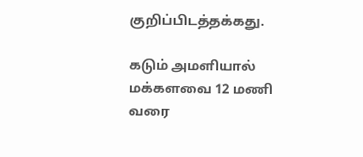குறிப்பிடத்தக்கது.

கடும் அமளியால் மக்களவை 12 மணி வரை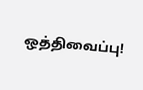ஒத்திவைப்பு!